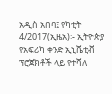አዲስ አበባ፤ የካቲት 4/2017(ኢዜአ)፡- ኢትዮጵያ የአፍሪካ ቀንድ ኢኒሼቲቭ ፕሮጀክቶች ላይ የተሻለ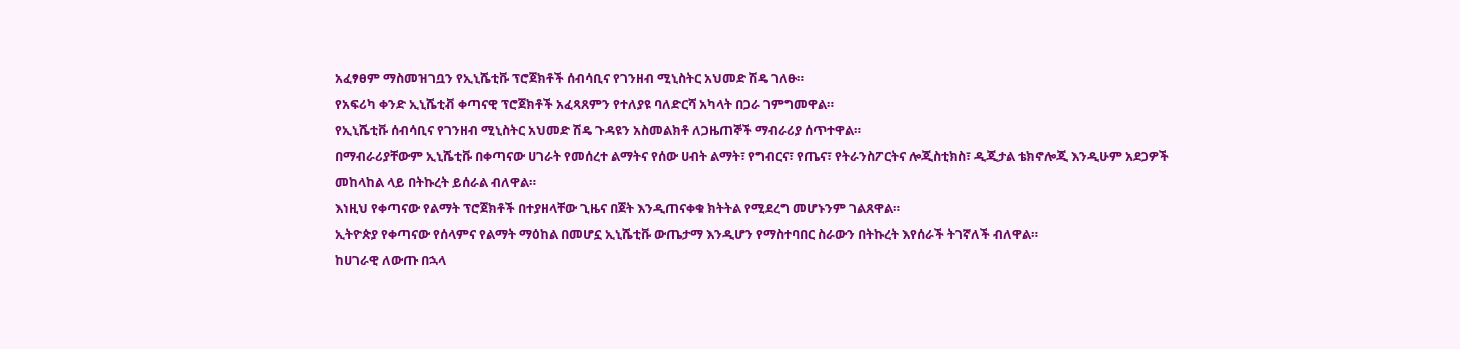አፈፃፀም ማስመዝገቧን የኢኒሼቲቩ ፕሮጀክቶች ሰብሳቢና የገንዘብ ሚኒስትር አህመድ ሽዴ ገለፁ።
የአፍሪካ ቀንድ ኢኒሼቲቭ ቀጣናዊ ፕሮጀክቶች አፈጻጸምን የተለያዩ ባለድርሻ አካላት በጋራ ገምግመዋል።
የኢኒሼቲቩ ሰብሳቢና የገንዘብ ሚኒስትር አህመድ ሽዴ ጉዳዩን አስመልክቶ ለጋዜጠኞች ማብራሪያ ሰጥተዋል።
በማብራሪያቸውም ኢኒሼቲቩ በቀጣናው ሀገራት የመሰረተ ልማትና የሰው ሀብት ልማት፣ የግብርና፣ የጤና፣ የትራንስፖርትና ሎጂስቲክስ፣ ዲጂታል ቴክኖሎጂ እንዲሁም አደጋዎች መከላከል ላይ በትኩረት ይሰራል ብለዋል።
እነዚህ የቀጣናው የልማት ፕሮጀክቶች በተያዘላቸው ጊዜና በጀት እንዲጠናቀቁ ክትትል የሚደረግ መሆኑንም ገልጸዋል።
ኢትዮጵያ የቀጣናው የሰላምና የልማት ማዕከል በመሆኗ ኢኒሼቲቩ ውጤታማ እንዲሆን የማስተባበር ስራውን በትኩረት እየሰራች ትገኛለች ብለዋል።
ከሀገራዊ ለውጡ በኋላ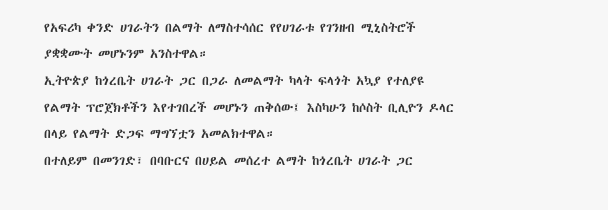የአፍሪካ ቀንድ ሀገራትን በልማት ለማስተሳሰር የየሀገራቱ የገንዘብ ሚኒስትሮች ያቋቋሙት መሆኑንም አንስተዋል።
ኢትዮጵያ ከጎረቤት ሀገራት ጋር በጋራ ለመልማት ካላት ፍላጎት አኳያ የተለያዩ የልማት ፕሮጀክቶችን እየተገበረች መሆኑን ጠቅሰው፤ እስካሁን ከሶስት ቢሊዮን ዶላር በላይ የልማት ድጋፍ ማግኘቷን አመልክተዋል።
በተለይም በመንገድ፣ በባቡርና በሀይል መሰረተ ልማት ከጎረቤት ሀገራት ጋር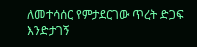ለመተሳሰር የምታደርገው ጥረት ድጋፍ እንድታገኝ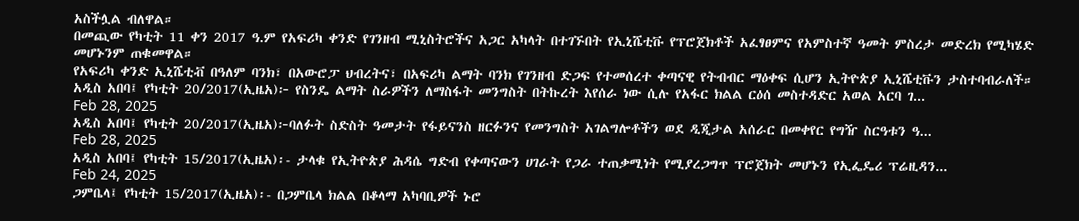አስችሏል ብለዋል።
በመጪው የካቲት 11 ቀን 2017 ዓ.ም የአፍሪካ ቀንድ የገንዘብ ሚኒስትሮችና አጋር አካላት በተገኙበት የኢኒሼቲቩ የፕሮጀክቶች አፈፃፀምና የአምስተኛ ዓመት ምስረታ መድረክ የሚካሄድ መሆኑንም ጠቁመዋል።
የአፍሪካ ቀንድ ኢኒሼቲቭ በዓለም ባንክ፣ በአውሮፓ ህብረትና፣ በአፍሪካ ልማት ባንክ የገንዘብ ድጋፍ የተመሰረተ ቀጣናዊ የትብብር ማዕቀፍ ሲሆን ኢትዮጵያ ኢኒሼቲቩን ታስተባብራለች።
አዲስ አበባ፤ የካቲት 20/2017(ኢዜአ)፦ የስንዴ ልማት ስራዎችን ለማስፋት መንግስት በትኩረት እየሰራ ነው ሲሉ የአፋር ክልል ርዕሰ መስተዳድር አወል አርባ ገ...
Feb 28, 2025
አዲስ አበባ፤ የካቲት 20/2017(ኢዜአ)፦ባለፉት ስድስት ዓመታት የፋይናንስ ዘርፉንና የመንግስት አገልግሎቶችን ወደ ዲጂታል አሰራር በመቀየር የግዥ ስርዓቱን ዓ...
Feb 28, 2025
አዲስ አበባ፤ የካቲት 15/2017(ኢዜአ)፡- ታላቁ የኢትዮጵያ ሕዳሴ ግድብ የቀጣናውን ሀገራት የጋራ ተጠቃሚነት የሚያረጋግጥ ፕሮጀክት መሆኑን የኢፌዴሪ ፕሬዚዳን...
Feb 24, 2025
ጋምቤላ፤ የካቲት 15/2017(ኢዜአ)፡- በጋምቤላ ክልል በቆላማ አካባቢዎች ኑሮ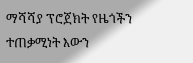ማሻሻያ ፕሮጀክት የዜጎችን ተጠቃሚነት እውን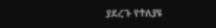ያደረጉ የተለያዩ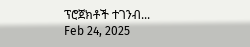ፕሮጀክቶች ተገንብ...
Feb 24, 2025